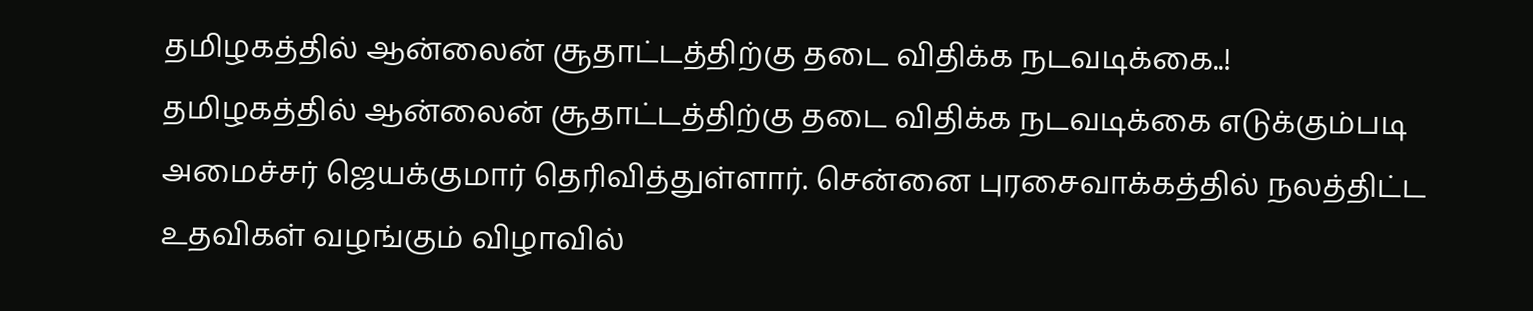தமிழகத்தில் ஆன்லைன் சூதாட்டத்திற்கு தடை விதிக்க நடவடிக்கை..!
தமிழகத்தில் ஆன்லைன் சூதாட்டத்திற்கு தடை விதிக்க நடவடிக்கை எடுக்கும்படி அமைச்சர் ஜெயக்குமார் தெரிவித்துள்ளார். சென்னை புரசைவாக்கத்தில் நலத்திட்ட உதவிகள் வழங்கும் விழாவில்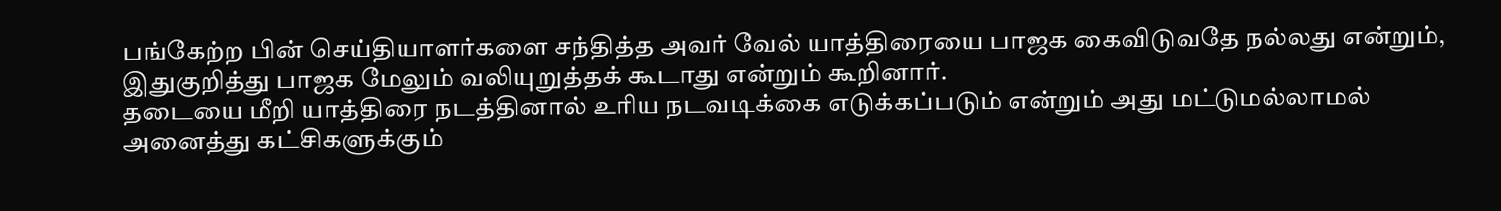பங்கேற்ற பின் செய்தியாளர்களை சந்தித்த அவர் வேல் யாத்திரையை பாஜக கைவிடுவதே நல்லது என்றும், இதுகுறித்து பாஜக மேலும் வலியுறுத்தக் கூடாது என்றும் கூறினார்.
தடையை மீறி யாத்திரை நடத்தினால் உரிய நடவடிக்கை எடுக்கப்படும் என்றும் அது மட்டுமல்லாமல் அனைத்து கட்சிகளுக்கும்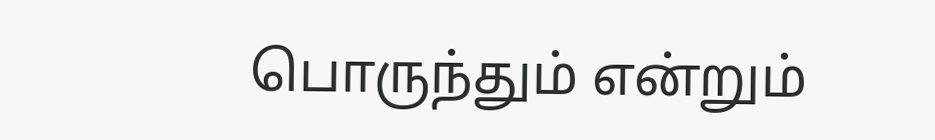பொருந்தும் என்றும்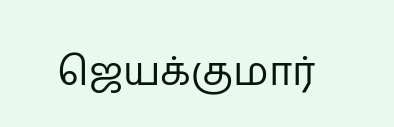ஜெயக்குமார்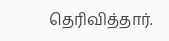தெரிவித்தார்.